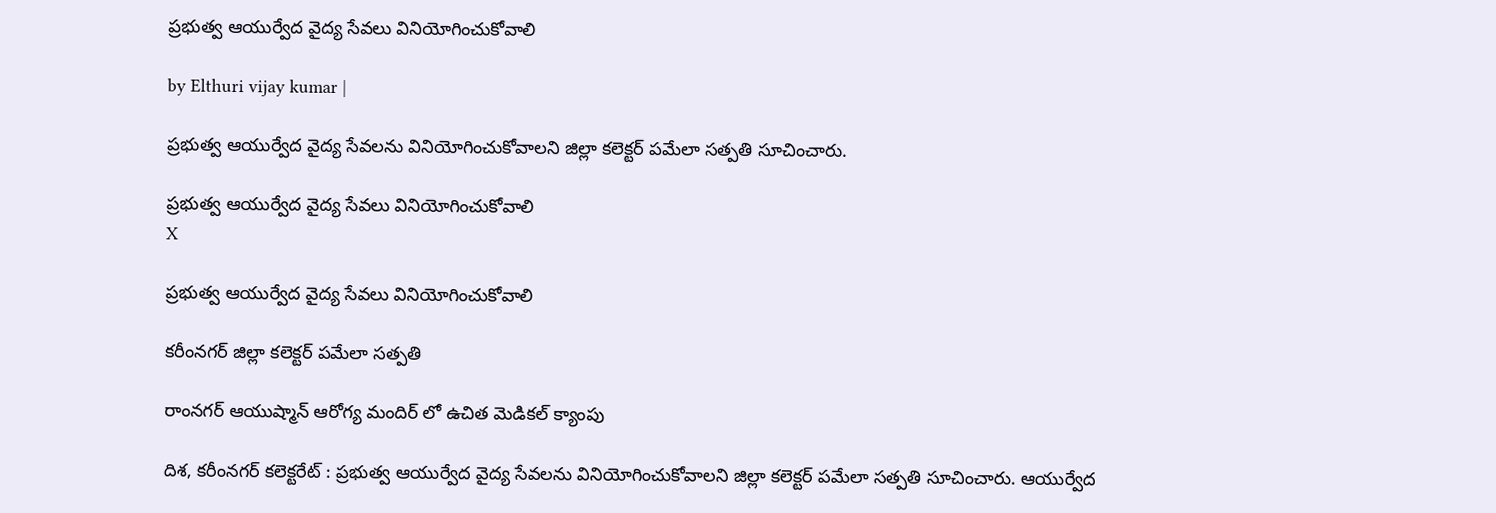ప్రభుత్వ ఆయుర్వేద వైద్య సేవలు వినియోగించుకోవాలి

by Elthuri vijay kumar |

ప్రభుత్వ ఆయుర్వేద వైద్య సేవలను వినియోగించుకోవాలని జిల్లా కలెక్టర్ పమేలా సత్పతి సూచించారు.

ప్రభుత్వ ఆయుర్వేద వైద్య సేవలు వినియోగించుకోవాలి
X

ప్రభుత్వ ఆయుర్వేద వైద్య సేవలు వినియోగించుకోవాలి

కరీంనగర్ జిల్లా కలెక్టర్ పమేలా సత్పతి

రాంనగర్ ఆయుష్మాన్ ఆరోగ్య మందిర్ లో ఉచిత మెడికల్ క్యాంపు

దిశ, కరీంనగర్ కలెక్టరేట్ : ప్రభుత్వ ఆయుర్వేద వైద్య సేవలను వినియోగించుకోవాలని జిల్లా కలెక్టర్ పమేలా సత్పతి సూచించారు. ఆయుర్వేద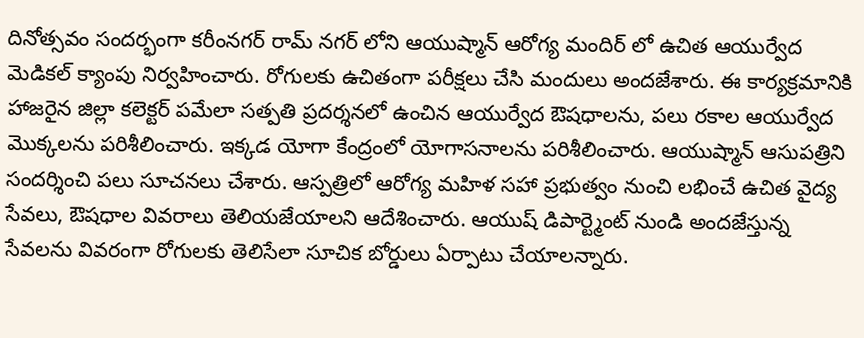దినోత్సవం సందర్భంగా కరీంనగర్ రామ్ నగర్ లోని ఆయుష్మాన్ ఆరోగ్య మందిర్ లో ఉచిత ఆయుర్వేద మెడికల్ క్యాంపు నిర్వహించారు. రోగులకు ఉచితంగా పరీక్షలు చేసి మందులు అందజేశారు. ఈ కార్యక్రమానికి హాజరైన జిల్లా కలెక్టర్ పమేలా సత్పతి ప్రదర్శనలో ఉంచిన ఆయుర్వేద ఔషధాలను, పలు రకాల ఆయుర్వేద మొక్కలను పరిశీలించారు. ఇక్కడ యోగా కేంద్రంలో యోగాసనాలను పరిశీలించారు. ఆయుష్మాన్ ఆసుపత్రిని సందర్శించి పలు సూచనలు చేశారు. ఆస్పత్రిలో ఆరోగ్య మహిళ సహా ప్రభుత్వం నుంచి లభించే ఉచిత వైద్య సేవలు, ఔషధాల వివరాలు తెలియజేయాలని ఆదేశించారు. ఆయుష్ డిపార్ట్మెంట్ నుండి అందజేస్తున్న సేవలను వివరంగా రోగులకు తెలిసేలా సూచిక బోర్డులు ఏర్పాటు చేయాలన్నారు.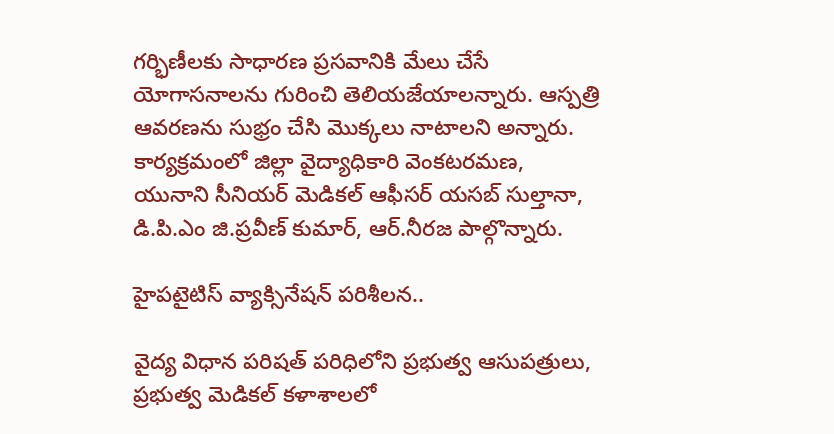గర్భిణీలకు సాధారణ ప్రసవానికి మేలు చేసే యోగాసనాలను గురించి తెలియజేయాలన్నారు. ఆస్పత్రి ఆవరణను సుభ్రం చేసి మొక్కలు నాటాలని అన్నారు. కార్యక్రమంలో జిల్లా వైద్యాధికారి వెంకటరమణ, యునాని సీనియర్ మెడికల్ ఆఫీసర్ యసబ్ సుల్తానా, డి.పి.ఎం జి.ప్రవీణ్ కుమార్, ఆర్.నీరజ పాల్గొన్నారు.

హైపటైటిస్ వ్యాక్సినేషన్ పరిశీలన..

వైద్య విధాన పరిషత్ పరిధిలోని ప్రభుత్వ ఆసుపత్రులు, ప్రభుత్వ మెడికల్ కళాశాలలో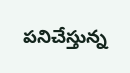పనిచేస్తున్న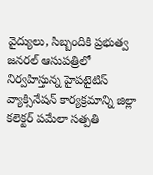వైద్యులు, సిబ్బందికి ప్రభుత్వ జనరల్ ఆసుపత్రిలో నిర్వహిస్తున్న హైపటైటిస్ వ్యాక్సినేషన్ కార్యక్రమాన్ని జిల్లా కలెక్టర్ పమేలా సత్పతి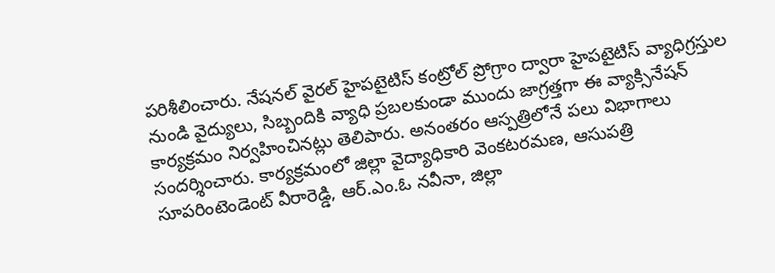పరిశీలించారు. నేషనల్ వైరల్ హైపటైటిస్ కంట్రోల్ ప్రోగ్రాం ద్వారా హైపటైటిస్ వ్యాధిగ్రస్తుల నుండి వైద్యులు, సిబ్బందికి వ్యాధి ప్రబలకుండా ముందు జాగ్రత్తగా ఈ వ్యాక్సినేషన్ కార్యక్రమం నిర్వహించినట్లు తెలిపారు. అనంతరం ఆస్పత్రిలోనే పలు విభాగాలు సందర్శించారు. కార్యక్రమంలో జిల్లా వైద్యాధికారి వెంకటరమణ, ఆసుపత్రి సూపరింటెండెంట్ వీరారెడ్డి, ఆర్.ఎం.ఓ నవీనా, జిల్లా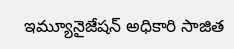ఇమ్యూనైజేషన్ అధికారి సాజిత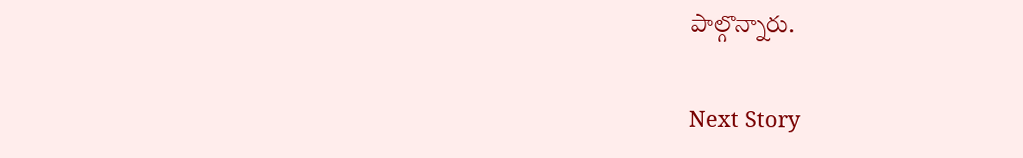పాల్గొన్నారు.

Next Story